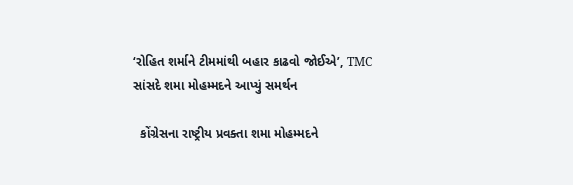‘રોહિત શર્માને ટીમમાંથી બહાર કાઢવો જોઈએ’, TMC સાંસદે શમા મોહમ્મદને આપ્યું સમર્થન

  કોંગ્રેસના રાષ્ટ્રીય પ્રવક્તા શમા મોહમ્મદને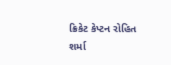ક્રિકેટ કેપ્ટન રોહિત શર્મા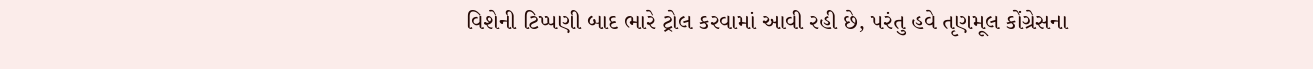વિશેની ટિપ્પણી બાદ ભારે ટ્રોલ કરવામાં આવી રહી છે, પરંતુ હવે તૃણમૂલ કોંગ્રેસના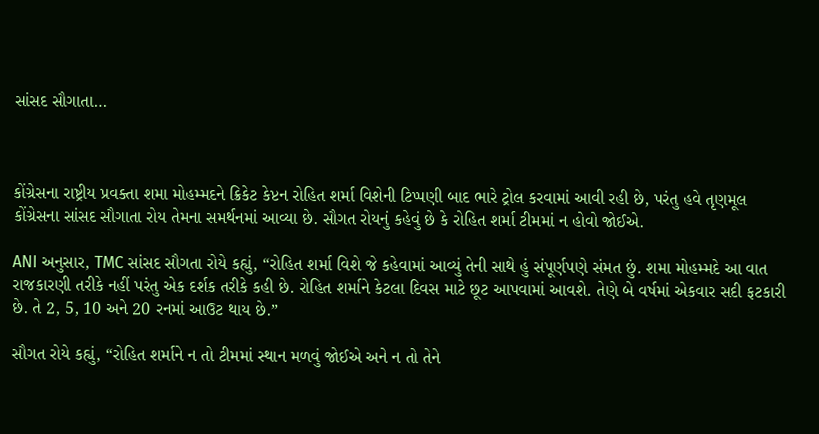સાંસદ સૌગાતા…



કોંગ્રેસના રાષ્ટ્રીય પ્રવક્તા શમા મોહમ્મદને ક્રિકેટ કેપ્ટન રોહિત શર્મા વિશેની ટિપ્પણી બાદ ભારે ટ્રોલ કરવામાં આવી રહી છે, પરંતુ હવે તૃણમૂલ કોંગ્રેસના સાંસદ સૌગાતા રોય તેમના સમર્થનમાં આવ્યા છે. સૌગત રોયનું કહેવું છે કે રોહિત શર્મા ટીમમાં ન હોવો જોઈએ.

ANI અનુસાર, TMC સાંસદ સૌગતા રોયે કહ્યું, “રોહિત શર્મા વિશે જે કહેવામાં આવ્યું તેની સાથે હું સંપૂર્ણપણે સંમત છું. શમા મોહમ્મદે આ વાત રાજકારણી તરીકે નહીં પરંતુ એક દર્શક તરીકે કહી છે. રોહિત શર્માને કેટલા દિવસ માટે છૂટ આપવામાં આવશે. તેણે બે વર્ષમાં એકવાર સદી ફટકારી છે. તે 2, 5, 10 અને 20 રનમાં આઉટ થાય છે.”

સૌગત રોયે કહ્યું, “રોહિત શર્માને ન તો ટીમમાં સ્થાન મળવું જોઈએ અને ન તો તેને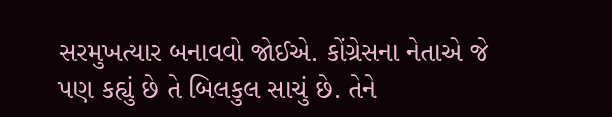સરમુખત્યાર બનાવવો જોઈએ. કોંગ્રેસના નેતાએ જે પણ કહ્યું છે તે બિલકુલ સાચું છે. તેને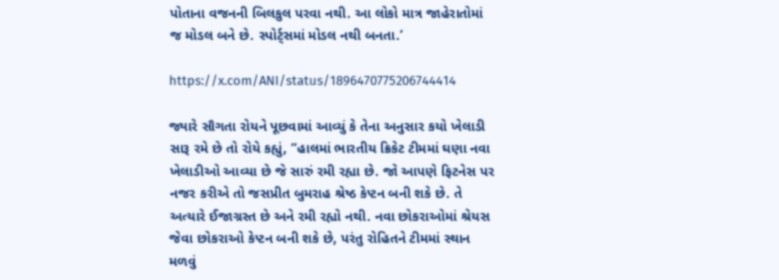પોતાના વજનની બિલકુલ પરવા નથી. આ લોકો માત્ર જાહેરાતોમાં જ મોડલ બને છે. સ્પોર્ટ્સમાં મોડલ નથી બનતા.’

https://x.com/ANI/status/1896470775206744414

જ્યારે સૌગતા રોયને પૂછવામાં આવ્યું કે તેના અનુસાર કયો ખેલાડી સારૂ રમે છે તો રોયે કહ્યું, “હાલમાં ભારતીય ક્રિકેટ ટીમમાં ઘણા નવા ખેલાડીઓ આવ્યા છે જે સારું રમી રહ્યા છે. જો આપણે ફિટનેસ પર નજર કરીએ તો જસપ્રીત બુમરાહ શ્રેષ્ઠ કેપ્ટન બની શકે છે. તે અત્યારે ઈજાગ્રસ્ત છે અને રમી રહ્યો નથી. નવા છોકરાઓમાં શ્રેયસ જેવા છોકરાઓ કેપ્ટન બની શકે છે, પરંતુ રોહિતને ટીમમાં સ્થાન મળવું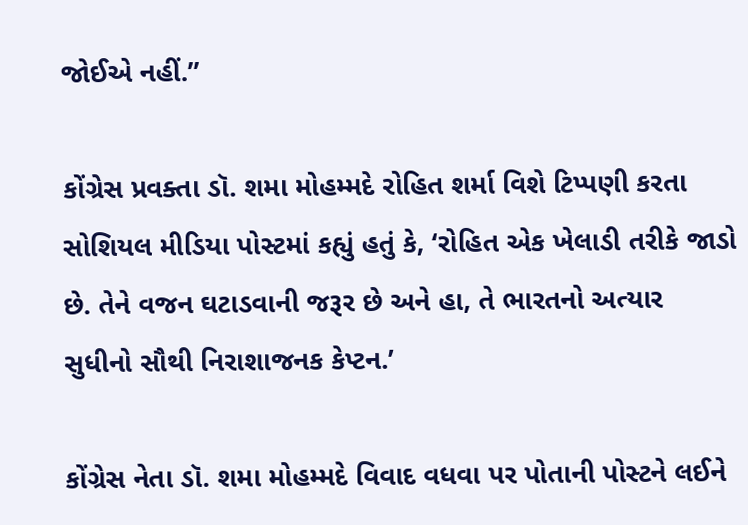જોઈએ નહીં.”

કોંગ્રેસ પ્રવક્તા ડૉ. શમા મોહમ્મદે રોહિત શર્મા વિશે ટિપ્પણી કરતા સોશિયલ મીડિયા પોસ્ટમાં કહ્યું હતું કે, ‘રોહિત એક ખેલાડી તરીકે જાડો છે. તેને વજન ઘટાડવાની જરૂર છે અને હા, તે ભારતનો અત્યાર સુધીનો સૌથી નિરાશાજનક કેપ્ટન.’

કોંગ્રેસ નેતા ડૉ. શમા મોહમ્મદે વિવાદ વધવા પર પોતાની પોસ્ટને લઈને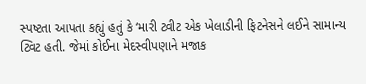સ્પષ્ટતા આપતા કહ્યું હતું કે ‘મારી ટ્વીટ એક ખેલાડીની ફિટનેસને લઈને સામાન્ય ટ્વિટ હતી. જેમાં કોઈના મેદસ્વીપણાને મજાક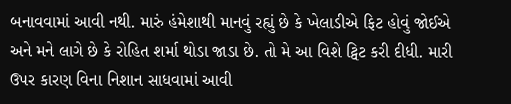બનાવવામાં આવી નથી. મારું હંમેશાથી માનવું રહ્યું છે કે ખેલાડીએ ફિટ હોવું જોઈએ અને મને લાગે છે કે રોહિત શર્મા થોડા જાડા છે. તો મે આ વિશે ટ્વિટ કરી દીધી. મારી ઉપર કારણ વિના નિશાન સાધવામાં આવી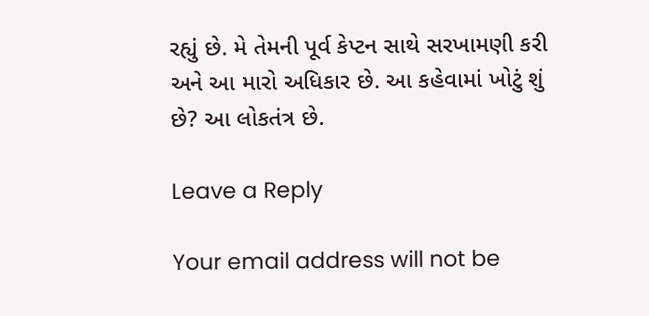રહ્યું છે. મે તેમની પૂર્વ કેપ્ટન સાથે સરખામણી કરી અને આ મારો અધિકાર છે. આ કહેવામાં ખોટું શું છે? આ લોકતંત્ર છે.

Leave a Reply

Your email address will not be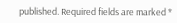published. Required fields are marked *